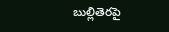బుల్లితెరపై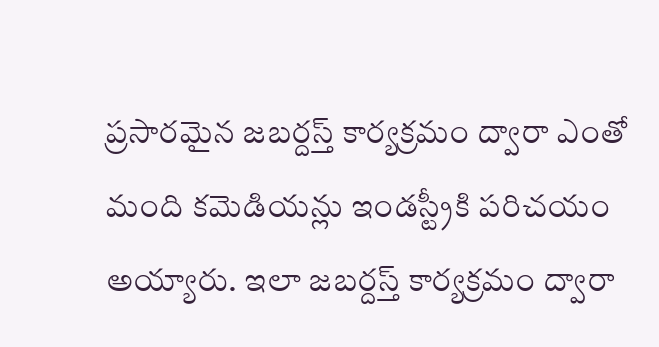ప్రసారమైన జబర్దస్త్ కార్యక్రమం ద్వారా ఎంతో మంది కమెడియన్లు ఇండస్ట్రీకి పరిచయం అయ్యారు. ఇలా జబర్దస్త్ కార్యక్రమం ద్వారా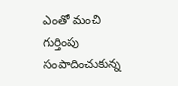ఎంతో మంచి గుర్తింపు సంపాదించుకున్న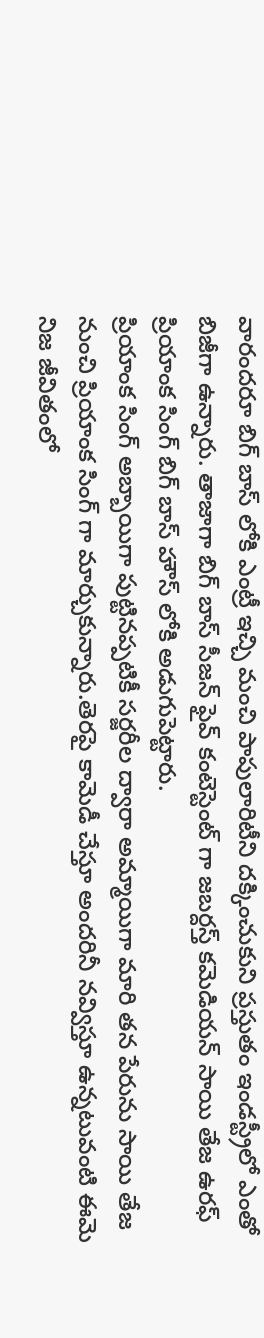వారందరూ బిగ్ బాస్ లోకి ఎంట్రీ ఇచ్చి మంచి పాపులారిటీని దక్కించుకుని ప్రస్తుతం ఇండస్ట్రీలో ఎంతో బిజీగా ఉన్నారు. తాజాగా బిగ్ బాస్ సీజన్ ఫైవ్ కంటెస్టెంట్ గా జబర్దస్త్ కమెడియన్ సాయి తేజ ఉరఫ్ ప్రియాంక సింగ్ బిగ్ బాస్ హౌస్ లోకి అడుగుపెట్టారు.
ప్రియాంక సింగ్ అబ్బాయిగా పుట్టినప్పటికీ సర్జరీల ద్వారా అమ్మాయిగా మారి తన పేరును సాయి తేజ నుంచి ప్రియాంక సింగ్ గా మార్చుకున్నారు.తెరపై కామెడీ చేస్తూ అందరినీ నవ్విస్తూ ఉన్నటువంటి ఈమె నిజ జీవితంలో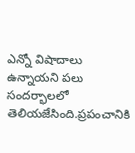ఎన్నో విషాదాలు ఉన్నాయని పలు సందర్భాలలో తెలియజేసింది.ప్రపంచానికి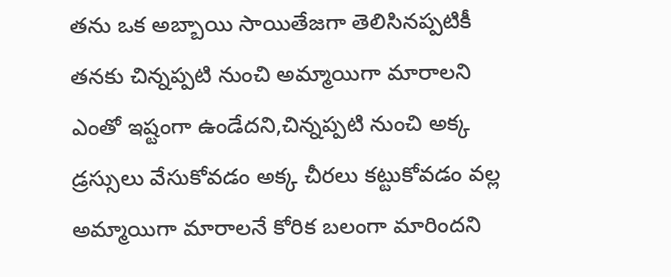తను ఒక అబ్బాయి సాయితేజగా తెలిసినప్పటికీ తనకు చిన్నప్పటి నుంచి అమ్మాయిగా మారాలని ఎంతో ఇష్టంగా ఉండేదని,చిన్నప్పటి నుంచి అక్క డ్రస్సులు వేసుకోవడం అక్క చీరలు కట్టుకోవడం వల్ల అమ్మాయిగా మారాలనే కోరిక బలంగా మారిందని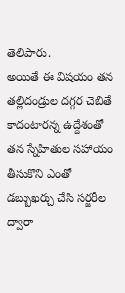తెలిపారు.
అయితే ఈ విషయం తన తల్లిదండ్రుల దగ్గర చెబితే కాదంటారన్న ఉద్దేశంతో తన స్నేహితుల సహాయం తీసుకొని ఎంతో డబ్బుఖర్చు చేసి సర్జరీల ద్వారా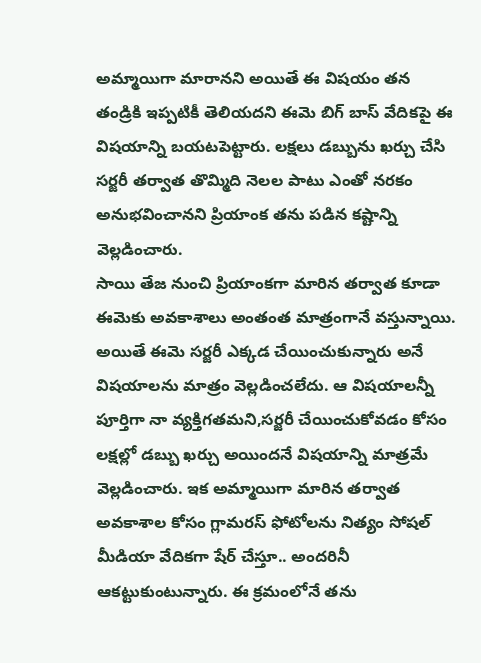అమ్మాయిగా మారానని అయితే ఈ విషయం తన తండ్రికి ఇప్పటికీ తెలియదని ఈమె బిగ్ బాస్ వేదికపై ఈ విషయాన్ని బయటపెట్టారు. లక్షలు డబ్బును ఖర్చు చేసి సర్జరీ తర్వాత తొమ్మిది నెలల పాటు ఎంతో నరకం అనుభవించానని ప్రియాంక తను పడిన కష్టాన్ని వెల్లడించారు.
సాయి తేజ నుంచి ప్రియాంకగా మారిన తర్వాత కూడా ఈమెకు అవకాశాలు అంతంత మాత్రంగానే వస్తున్నాయి. అయితే ఈమె సర్జరీ ఎక్కడ చేయించుకున్నారు అనే విషయాలను మాత్రం వెల్లడించలేదు. ఆ విషయాలన్నీ పూర్తిగా నా వ్యక్తిగతమని,సర్జరీ చేయించుకోవడం కోసం లక్షల్లో డబ్బు ఖర్చు అయిందనే విషయాన్ని మాత్రమే వెల్లడించారు. ఇక అమ్మాయిగా మారిన తర్వాత అవకాశాల కోసం గ్లామరస్ ఫోటోలను నిత్యం సోషల్ మీడియా వేదికగా షేర్ చేస్తూ.. అందరినీ ఆకట్టుకుంటున్నారు. ఈ క్రమంలోనే తను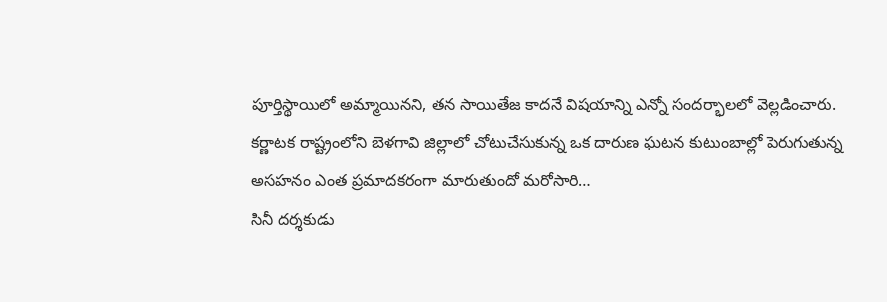పూర్తిస్థాయిలో అమ్మాయినని, తన సాయితేజ కాదనే విషయాన్ని ఎన్నో సందర్భాలలో వెల్లడించారు.
కర్ణాటక రాష్ట్రంలోని బెళగావి జిల్లాలో చోటుచేసుకున్న ఒక దారుణ ఘటన కుటుంబాల్లో పెరుగుతున్న అసహనం ఎంత ప్రమాదకరంగా మారుతుందో మరోసారి…
సినీ దర్శకుడు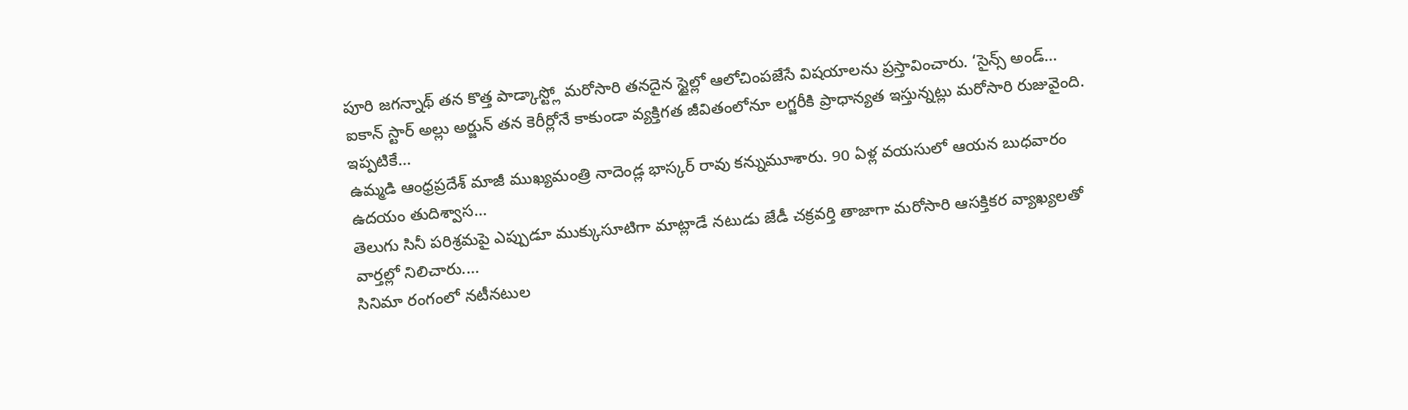పూరి జగన్నాథ్ తన కొత్త పాడ్కాస్ట్లో మరోసారి తనదైన స్టైల్లో ఆలోచింపజేసే విషయాలను ప్రస్తావించారు. ‘సైన్స్ అండ్…
ఐకాన్ స్టార్ అల్లు అర్జున్ తన కెరీర్లోనే కాకుండా వ్యక్తిగత జీవితంలోనూ లగ్జరీకి ప్రాధాన్యత ఇస్తున్నట్లు మరోసారి రుజువైంది. ఇప్పటికే…
ఉమ్మడి ఆంధ్రప్రదేశ్ మాజీ ముఖ్యమంత్రి నాదెండ్ల భాస్కర్ రావు కన్నుమూశారు. 90 ఏళ్ల వయసులో ఆయన బుధవారం ఉదయం తుదిశ్వాస…
తెలుగు సినీ పరిశ్రమపై ఎప్పుడూ ముక్కుసూటిగా మాట్లాడే నటుడు జేడీ చక్రవర్తి తాజాగా మరోసారి ఆసక్తికర వ్యాఖ్యలతో వార్తల్లో నిలిచారు.…
సినిమా రంగంలో నటీనటుల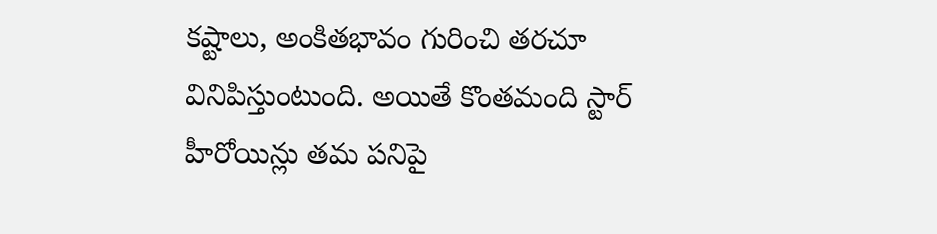కష్టాలు, అంకితభావం గురించి తరచూ వినిపిస్తుంటుంది. అయితే కొంతమంది స్టార్ హీరోయిన్లు తమ పనిపై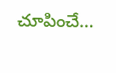చూపించే…